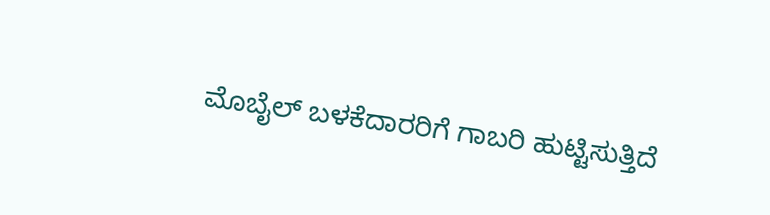ಮೊಬೈಲ್ ಬಳಕೆದಾರರಿಗೆ ಗಾಬರಿ ಹುಟ್ಟಿಸುತ್ತಿದೆ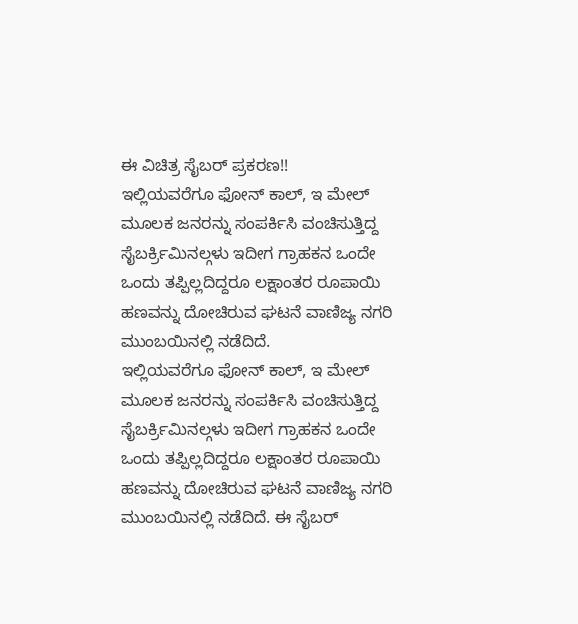ಈ ವಿಚಿತ್ರ ಸೈಬರ್ ಪ್ರಕರಣ!!
ಇಲ್ಲಿಯವರೆಗೂ ಫೋನ್ ಕಾಲ್, ಇ ಮೇಲ್ ಮೂಲಕ ಜನರನ್ನು ಸಂಪರ್ಕಿಸಿ ವಂಚಿಸುತ್ತಿದ್ದ ಸೈಬರ್ಕ್ರಿಮಿನಲ್ಗಳು ಇದೀಗ ಗ್ರಾಹಕನ ಒಂದೇ ಒಂದು ತಪ್ಪಿಲ್ಲದಿದ್ದರೂ ಲಕ್ಷಾಂತರ ರೂಪಾಯಿ ಹಣವನ್ನು ದೋಚಿರುವ ಘಟನೆ ವಾಣಿಜ್ಯ ನಗರಿ ಮುಂಬಯಿನಲ್ಲಿ ನಡೆದಿದೆ.
ಇಲ್ಲಿಯವರೆಗೂ ಫೋನ್ ಕಾಲ್, ಇ ಮೇಲ್ ಮೂಲಕ ಜನರನ್ನು ಸಂಪರ್ಕಿಸಿ ವಂಚಿಸುತ್ತಿದ್ದ ಸೈಬರ್ಕ್ರಿಮಿನಲ್ಗಳು ಇದೀಗ ಗ್ರಾಹಕನ ಒಂದೇ ಒಂದು ತಪ್ಪಿಲ್ಲದಿದ್ದರೂ ಲಕ್ಷಾಂತರ ರೂಪಾಯಿ ಹಣವನ್ನು ದೋಚಿರುವ ಘಟನೆ ವಾಣಿಜ್ಯ ನಗರಿ ಮುಂಬಯಿನಲ್ಲಿ ನಡೆದಿದೆ. ಈ ಸೈಬರ್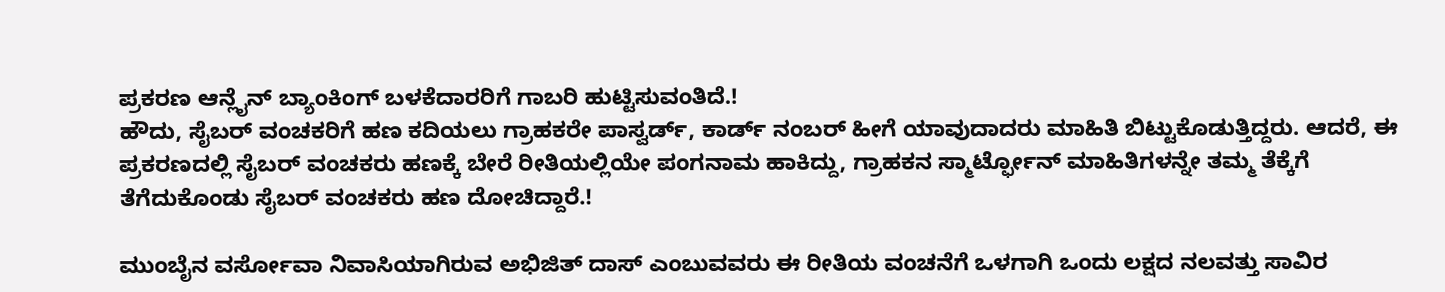ಪ್ರಕರಣ ಆನ್ಲೈನ್ ಬ್ಯಾಂಕಿಂಗ್ ಬಳಕೆದಾರರಿಗೆ ಗಾಬರಿ ಹುಟ್ಟಿಸುವಂತಿದೆ.!
ಹೌದು, ಸೈಬರ್ ವಂಚಕರಿಗೆ ಹಣ ಕದಿಯಲು ಗ್ರಾಹಕರೇ ಪಾಸ್ವರ್ಡ್, ಕಾರ್ಡ್ ನಂಬರ್ ಹೀಗೆ ಯಾವುದಾದರು ಮಾಹಿತಿ ಬಿಟ್ಟುಕೊಡುತ್ತಿದ್ದರು. ಆದರೆ, ಈ ಪ್ರಕರಣದಲ್ಲಿ ಸೈಬರ್ ವಂಚಕರು ಹಣಕ್ಕೆ ಬೇರೆ ರೀತಿಯಲ್ಲಿಯೇ ಪಂಗನಾಮ ಹಾಕಿದ್ದು, ಗ್ರಾಹಕನ ಸ್ಮಾರ್ಟ್ಫೋನ್ ಮಾಹಿತಿಗಳನ್ನೇ ತಮ್ಮ ತೆಕ್ಕೆಗೆ ತೆಗೆದುಕೊಂಡು ಸೈಬರ್ ವಂಚಕರು ಹಣ ದೋಚಿದ್ದಾರೆ.!

ಮುಂಬೈನ ವರ್ಸೋವಾ ನಿವಾಸಿಯಾಗಿರುವ ಅಭಿಜಿತ್ ದಾಸ್ ಎಂಬುವವರು ಈ ರೀತಿಯ ವಂಚನೆಗೆ ಒಳಗಾಗಿ ಒಂದು ಲಕ್ಷದ ನಲವತ್ತು ಸಾವಿರ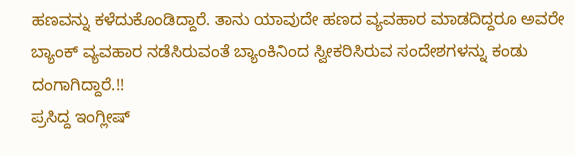ಹಣವನ್ನು ಕಳೆದುಕೊಂಡಿದ್ದಾರೆ. ತಾನು ಯಾವುದೇ ಹಣದ ವ್ಯವಹಾರ ಮಾಡದಿದ್ದರೂ ಅವರೇ ಬ್ಯಾಂಕ್ ವ್ಯವಹಾರ ನಡೆಸಿರುವಂತೆ ಬ್ಯಾಂಕಿನಿಂದ ಸ್ವೀಕರಿಸಿರುವ ಸಂದೇಶಗಳನ್ನು ಕಂಡು ದಂಗಾಗಿದ್ದಾರೆ.!!
ಪ್ರಸಿದ್ದ ಇಂಗ್ಲೀಷ್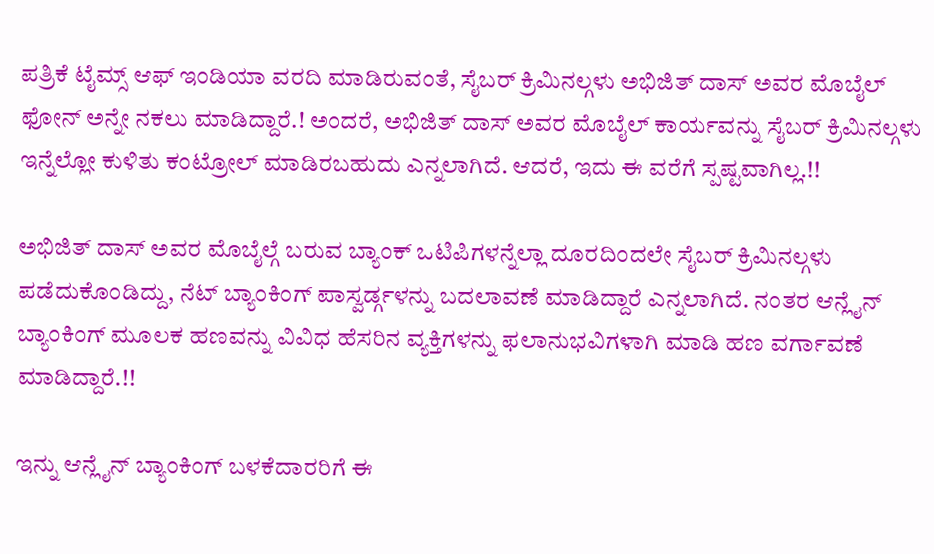ಪತ್ರಿಕೆ ಟೈಮ್ಸ್ ಆಫ್ ಇಂಡಿಯಾ ವರದಿ ಮಾಡಿರುವಂತೆ, ಸೈಬರ್ ಕ್ರಿಮಿನಲ್ಗಳು ಅಭಿಜಿತ್ ದಾಸ್ ಅವರ ಮೊಬೈಲ್ ಫೋನ್ ಅನ್ನೇ ನಕಲು ಮಾಡಿದ್ದಾರೆ.! ಅಂದರೆ, ಅಭಿಜಿತ್ ದಾಸ್ ಅವರ ಮೊಬೈಲ್ ಕಾರ್ಯವನ್ನು ಸೈಬರ್ ಕ್ರಿಮಿನಲ್ಗಳು ಇನ್ನೆಲ್ಲೋ ಕುಳಿತು ಕಂಟ್ರೋಲ್ ಮಾಡಿರಬಹುದು ಎನ್ನಲಾಗಿದೆ. ಆದರೆ, ಇದು ಈ ವರೆಗೆ ಸ್ಪಷ್ಟವಾಗಿಲ್ಲ.!!

ಅಭಿಜಿತ್ ದಾಸ್ ಅವರ ಮೊಬೈಲ್ಗೆ ಬರುವ ಬ್ಯಾಂಕ್ ಒಟಿಪಿಗಳನ್ನೆಲ್ಲಾ ದೂರದಿಂದಲೇ ಸೈಬರ್ ಕ್ರಿಮಿನಲ್ಗಳು ಪಡೆದುಕೊಂಡಿದ್ದು, ನೆಟ್ ಬ್ಯಾಂಕಿಂಗ್ ಪಾಸ್ವರ್ಡ್ಗಳನ್ನು ಬದಲಾವಣೆ ಮಾಡಿದ್ದಾರೆ ಎನ್ನಲಾಗಿದೆ. ನಂತರ ಆನ್ಲೈನ್ ಬ್ಯಾಂಕಿಂಗ್ ಮೂಲಕ ಹಣವನ್ನು ವಿವಿಧ ಹೆಸರಿನ ವ್ಯಕ್ತಿಗಳನ್ನು ಫಲಾನುಭವಿಗಳಾಗಿ ಮಾಡಿ ಹಣ ವರ್ಗಾವಣೆ ಮಾಡಿದ್ದಾರೆ.!!

ಇನ್ನು ಆನ್ಲೈನ್ ಬ್ಯಾಂಕಿಂಗ್ ಬಳಕೆದಾರರಿಗೆ ಈ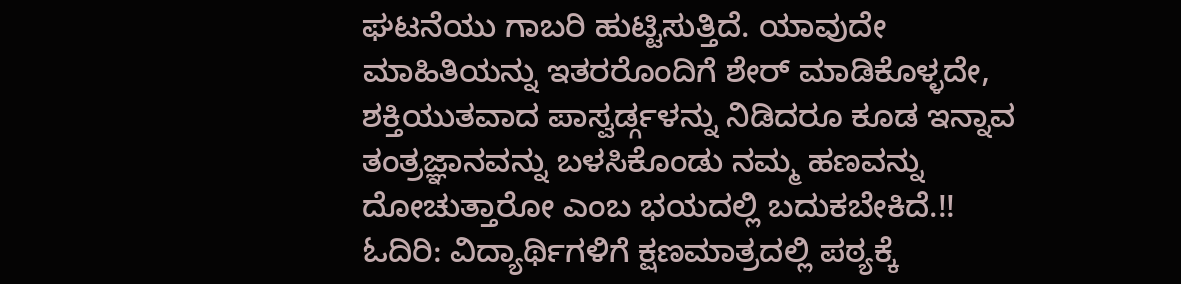ಘಟನೆಯು ಗಾಬರಿ ಹುಟ್ಟಿಸುತ್ತಿದೆ. ಯಾವುದೇ ಮಾಹಿತಿಯನ್ನು ಇತರರೊಂದಿಗೆ ಶೇರ್ ಮಾಡಿಕೊಳ್ಳದೇ, ಶಕ್ತಿಯುತವಾದ ಪಾಸ್ವರ್ಡ್ಗಳನ್ನು ನಿಡಿದರೂ ಕೂಡ ಇನ್ನಾವ ತಂತ್ರಜ್ಞಾನವನ್ನು ಬಳಸಿಕೊಂಡು ನಮ್ಮ ಹಣವನ್ನು ದೋಚುತ್ತಾರೋ ಎಂಬ ಭಯದಲ್ಲಿ ಬದುಕಬೇಕಿದೆ.!!
ಓದಿರಿ: ವಿದ್ಯಾರ್ಥಿಗಳಿಗೆ ಕ್ಷಣಮಾತ್ರದಲ್ಲಿ ಪಠ್ಯಕ್ಕೆ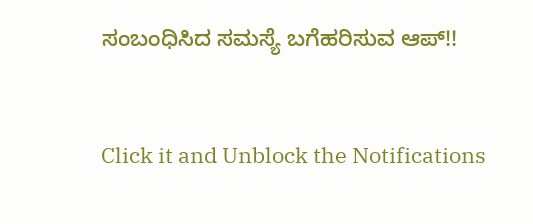ಸಂಬಂಧಿಸಿದ ಸಮಸ್ಯೆ ಬಗೆಹರಿಸುವ ಆಪ್!!


Click it and Unblock the Notifications